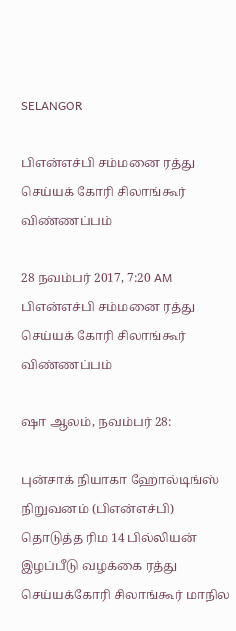SELANGOR

பிஎன்எச்பி சம்மனை ரத்து செய்யக் கோரி சிலாங்கூர் விண்ணப்பம்

28 நவம்பர் 2017, 7:20 AM
பிஎன்எச்பி சம்மனை ரத்து செய்யக் கோரி சிலாங்கூர் விண்ணப்பம்

ஷா ஆலம், நவம்பர் 28:

புன்சாக் நியாகா ஹோல்டிங்ஸ் நிறுவனம் (பிஎன்எச்பி) தொடுத்த ரிம 14 பில்லியன் இழப்பீடு வழக்கை ரத்து செய்யக்கோரி சிலாங்கூர் மாநில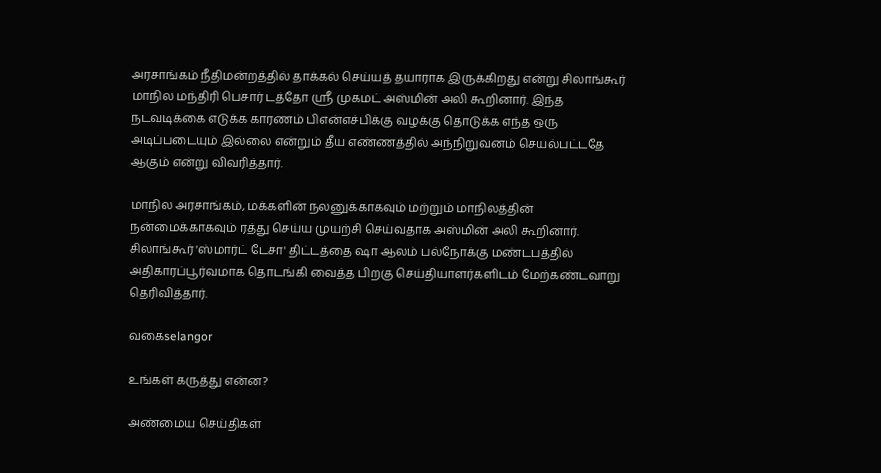அரசாங்கம் நீதிமன்றத்தில் தாக்கல் செய்யத் தயாராக இருக்கிறது என்று சிலாங்கூர் மாநில மந்திரி பெசார் டத்தோ ஸ்ரீ முகமட் அஸ்மின் அலி கூறினார். இந்த நடவடிக்கை எடுக்க காரணம் பிஎன்எச்பிக்கு வழக்கு தொடுக்க எந்த ஒரு அடிப்படையும் இல்லை என்றும் தீய எண்ணத்தில் அந்நிறுவனம் செயல்பட்டதே ஆகும் என்று விவரித்தார்.

மாநில அரசாங்கம், மக்களின் நலனுக்காகவும் மற்றும் மாநிலத்தின் நன்மைக்காகவும் ரத்து செய்ய முயற்சி செய்வதாக அஸ்மின் அலி கூறினார். சிலாங்கூர் 'ஸ்மார்ட் டேசா' திட்டத்தை ஷா ஆலம் பல்நோக்கு மண்டபத்தில் அதிகாரப்பூர்வமாக தொடங்கி வைத்த பிறகு செய்தியாளர்களிடம் மேற்கண்டவாறு தெரிவித்தார்.

வகைselangor

உங்கள் கருத்து என்ன?

அண்மைய செய்திகள்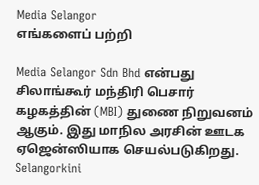Media Selangor
எங்களைப் பற்றி

Media Selangor Sdn Bhd என்பது சிலாங்கூர் மந்திரி பெசார் கழகத்தின் (MBI) துணை நிறுவனம் ஆகும். இது மாநில அரசின் ஊடக ஏஜென்ஸியாக செயல்படுகிறது. Selangorkini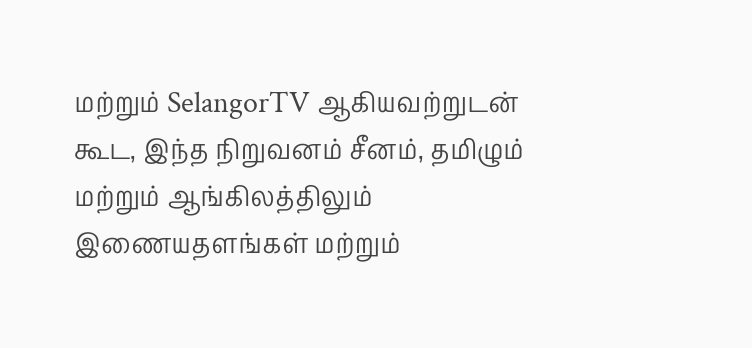மற்றும் SelangorTV ஆகியவற்றுடன் கூட, இந்த நிறுவனம் சீனம், தமிழும் மற்றும் ஆங்கிலத்திலும் இணையதளங்கள் மற்றும்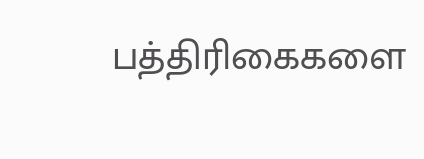பத்திரிகைகளை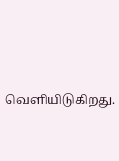வெளியிடுகிறது.